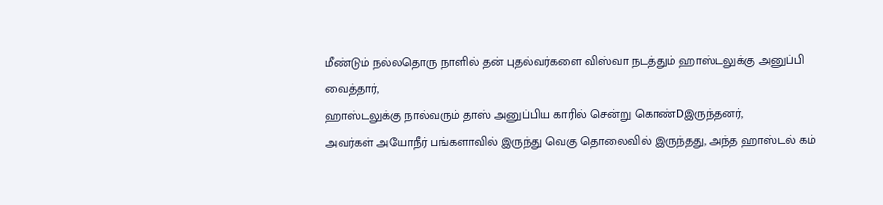மீண்டும் நல்லதொரு நாளில் தன் புதல்வர்களை விஸ்வா நடத்தும் ஹாஸ்டலுக்கு அனுப்பி வைத்தார்,
ஹாஸ்டலுக்கு நால்வரும் தாஸ் அனுப்பிய காரில் சென்று கொண்Dஇருந்தனர்,
அவர்கள் அயோநீர் பங்களாவில் இருந்து வெகு தொலைவில் இருந்தது, அந்த ஹாஸ்டல் கம்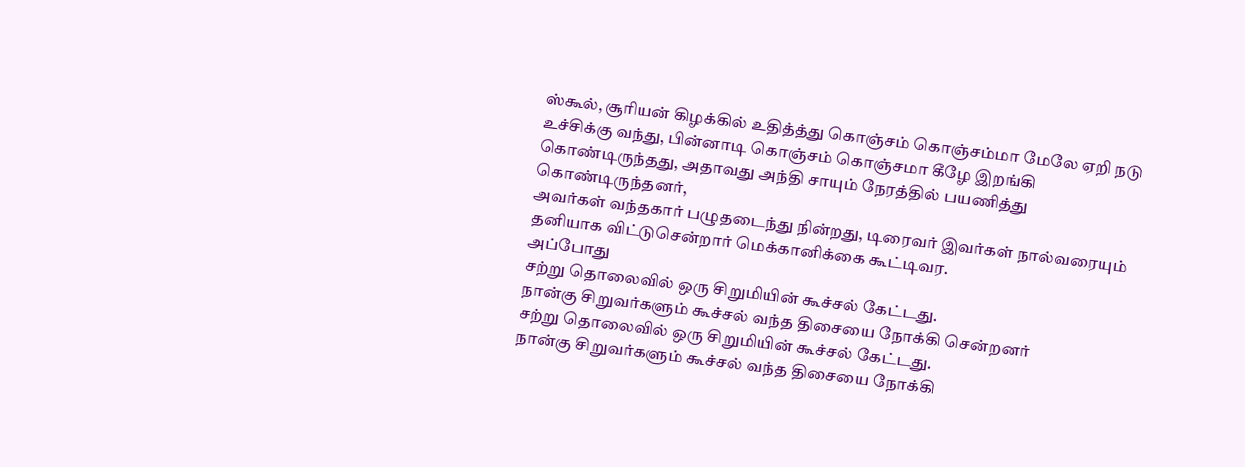ஸ்கூல், சூரியன் கிழக்கில் உதித்த்து கொஞ்சம் கொஞ்சம்மா மேலே ஏறி நடு உச்சிக்கு வந்து, பின்னாடி கொஞ்சம் கொஞ்சமா கீழே இறங்கி கொண்டிருந்தது, அதாவது அந்தி சாயும் நேரத்தில் பயணித்து கொண்டிருந்தனர்,
அவர்கள் வந்தகார் பழுதடைந்து நின்றது, டிரைவர் இவர்கள் நால்வரையும் தனியாக விட்டுசென்றார் மெக்கானிக்கை கூட்டிவர.
அப்போது
சற்று தொலைவில் ஒரு சிறுமியின் கூச்சல் கேட்டது.
நான்கு சிறுவர்களும் கூச்சல் வந்த திசையை நோக்கி சென்றனர்
சற்று தொலைவில் ஒரு சிறுமியின் கூச்சல் கேட்டது.
நான்கு சிறுவர்களும் கூச்சல் வந்த திசையை நோக்கி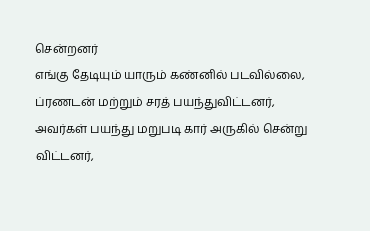சென்றனர்
எங்கு தேடியும் யாரும் கண்னில் படவில்லை, ப்ரணடன் மற்றும் சரத் பயந்துவிட்டனர், அவர்கள் பயந்து மறுபடி கார் அருகில் சென்று விட்டனர்,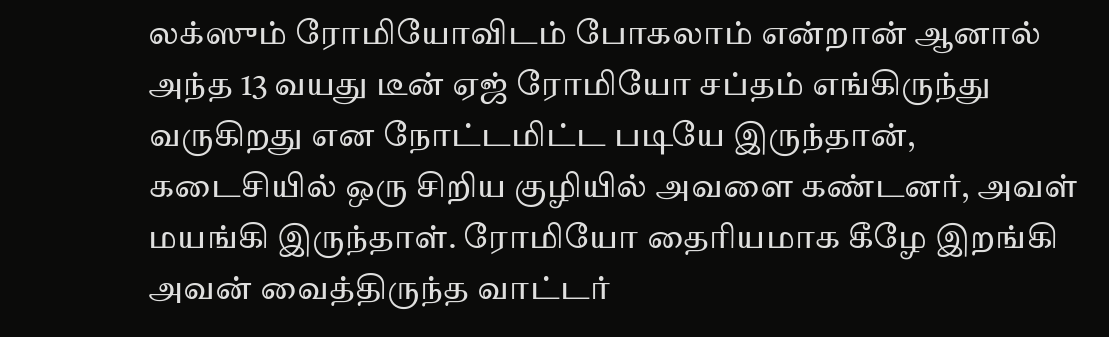லக்ஸும் ரோமியோவிடம் போகலாம் என்றான் ஆனால் அந்த 13 வயது டீன் ஏஜ் ரோமியோ சப்தம் எங்கிருந்து வருகிறது என நோட்டமிட்ட படியே இருந்தான்,
கடைசியில் ஒரு சிறிய குழியில் அவளை கண்டனர், அவள் மயங்கி இருந்தாள். ரோமியோ தைரியமாக கீழே இறங்கி அவன் வைத்திருந்த வாட்டர்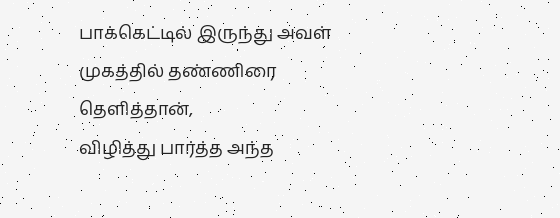பாக்கெட்டில் இருந்து அவள் முகத்தில் தண்ணிரை தெளித்தான்,
விழித்து பார்த்த அந்த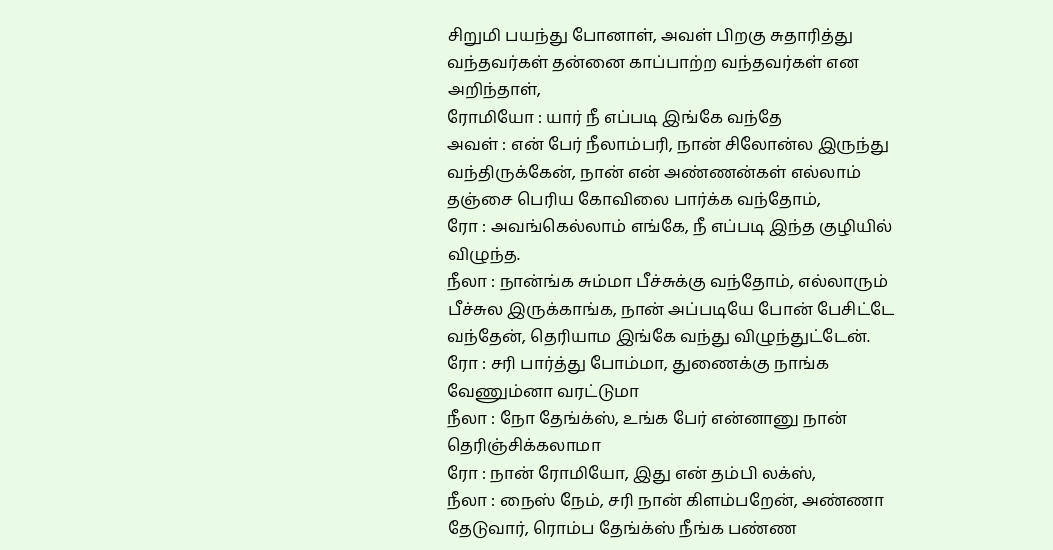சிறுமி பயந்து போனாள், அவள் பிறகு சுதாரித்து வந்தவர்கள் தன்னை காப்பாற்ற வந்தவர்கள் என அறிந்தாள்,
ரோமியோ : யார் நீ எப்படி இங்கே வந்தே
அவள் : என் பேர் நீலாம்பரி, நான் சிலோன்ல இருந்து வந்திருக்கேன், நான் என் அண்ணன்கள் எல்லாம் தஞ்சை பெரிய கோவிலை பார்க்க வந்தோம்,
ரோ : அவங்கெல்லாம் எங்கே, நீ எப்படி இந்த குழியில் விழுந்த.
நீலா : நான்ங்க சும்மா பீச்சுக்கு வந்தோம், எல்லாரும் பீச்சுல இருக்காங்க, நான் அப்படியே போன் பேசிட்டே வந்தேன், தெரியாம இங்கே வந்து விழுந்துட்டேன்.
ரோ : சரி பார்த்து போம்மா, துணைக்கு நாங்க வேணும்னா வரட்டுமா
நீலா : நோ தேங்க்ஸ், உங்க பேர் என்னானு நான் தெரிஞ்சிக்கலாமா
ரோ : நான் ரோமியோ, இது என் தம்பி லக்ஸ்,
நீலா : நைஸ் நேம், சரி நான் கிளம்பறேன், அண்ணா தேடுவார், ரொம்ப தேங்க்ஸ் நீங்க பண்ண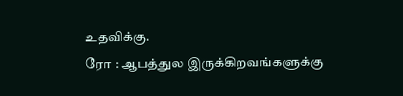உதவிக்கு.
ரோ : ஆபத்துல இருக்கிறவங்களுக்கு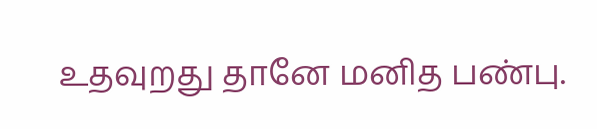உதவுறது தானே மனித பண்பு.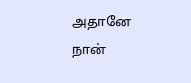அதானே நான்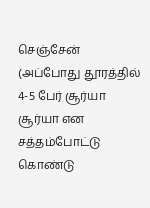செஞ்சேன்
(அப்போது தூரத்தில் 4-5 பேர் சூர்யா சூர்யா என சத்தம்போட்டு கொண்டு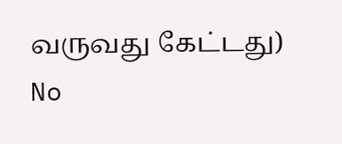வருவது கேட்டது)
No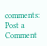comments:
Post a Comment